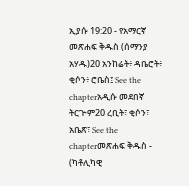ኢያሱ 19:20 - የአማርኛ መጽሐፍ ቅዱስ (ሰማንያ አሃዱ)20 አንከሬት፥ ዳቤሮት፥ ቂሶን፥ ሮቤስ፤ See the chapterአዲሱ መደበኛ ትርጒም20 ረቢት፣ ቂሶን፣ አቤጽ፣ See the chapterመጽሐፍ ቅዱስ - (ካቶሊካዊ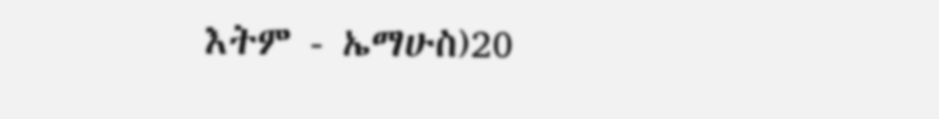እትም - ኤማሁስ)20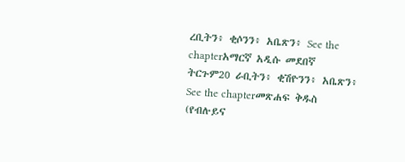ረቢትን፥ ቂሶንን፥ አቤጽን፥ See the chapterአማርኛ አዲሱ መደበኛ ትርጉም20 ራቢትን፥ ቂሽዮንን፥ አቤጽን፥ See the chapterመጽሐፍ ቅዱስ (የብሉይና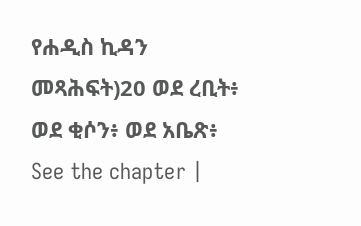የሐዲስ ኪዳን መጻሕፍት)20 ወደ ረቢት፥ ወደ ቂሶን፥ ወደ አቤጽ፥ See the chapter |